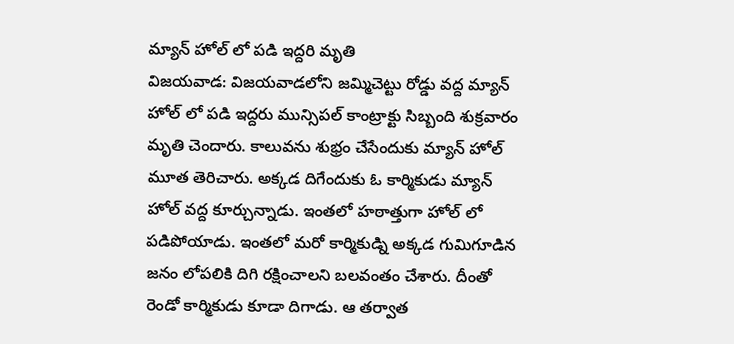మ్యాన్ హోల్ లో పడి ఇద్దరి మృతి
విజయవాడ: విజయవాడలోని జమ్మిచెట్టు రోడ్డు వద్ద మ్యాన్ హోల్ లో పడి ఇద్దరు మున్సిపల్ కాంట్రాక్టు సిబ్బంది శుక్రవారం మృతి చెందారు. కాలువను శుభ్రం చేసేందుకు మ్యాన్ హోల్ మూత తెరిచారు. అక్కడ దిగేందుకు ఓ కార్మికుడు మ్యాన్ హోల్ వద్ద కూర్చున్నాడు. ఇంతలో హఠాత్తుగా హోల్ లో పడిపోయాడు. ఇంతలో మరో కార్మికుడ్ని అక్కడ గుమిగూడిన జనం లోపలికి దిగి రక్షించాలని బలవంతం చేశారు. దీంతో రెండో కార్మికుడు కూడా దిగాడు. ఆ తర్వాత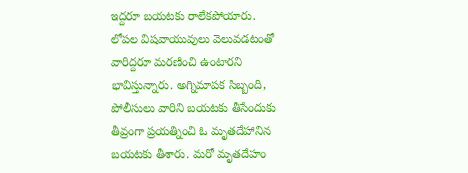ఇద్దరూ బయటకు రాలేకపోయారు.
లోపల విషవాయువులు వెలువడటంతో వారిద్దరూ మరణించి ఉంటారని భావిస్తున్నారు. అగ్నిమాపక సిబ్బంది, పోలీసులు వారిని బయటకు తీసేందుకు తీవ్రంగా ప్రయత్నించి ఓ మృతదేహానిన బయటకు తీశారు. మరో మృతదేహం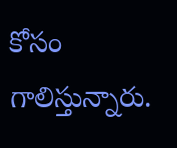కోసం గాలిస్తున్నారు.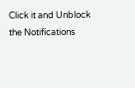Click it and Unblock the Notifications